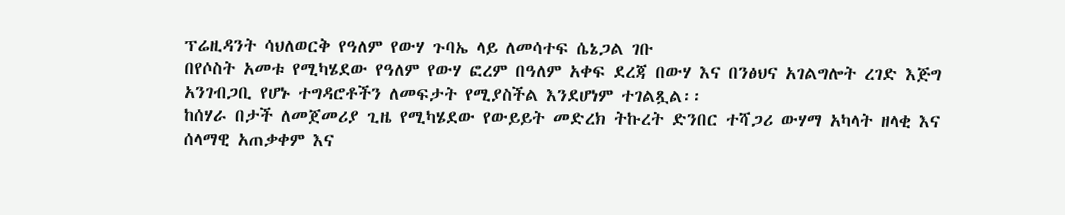ፕሬዚዳንት ሳህለወርቅ የዓለም የውሃ ጉባኤ ላይ ለመሳተፍ ሴኔጋል ገቡ
በየሶስት አመቱ የሚካሄደው የዓለም የውሃ ፎረም በዓለም አቀፍ ደረጃ በውሃ እና በንፅህና አገልግሎት ረገድ እጅግ አንገብጋቢ የሆኑ ተግዳሮቶችን ለመፍታት የሚያስችል እንደሆነም ተገልጿል፡፡
ከሰሃራ በታች ለመጀመሪያ ጊዜ የሚካሄደው የውይይት መድረክ ትኩረት ድንበር ተሻጋሪ ውሃማ አካላት ዘላቂ እና ሰላማዊ አጠቃቀም እና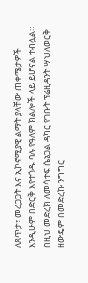ለጸጥታ፣ መረጋጋት እና ኢኮኖሚያዊ ልማት ያላቸው ጠቀሜታዎች እንዲሁም በድርቅ እየተጎዱ ባሉ የዓለም ክልሎች ላይ ይሆናል ተብሏል።
በዚህ መድረክ ለመሳተፍ ሴኔጋል ዳካር የገቡት ፕሬዚዳንት ሣህለወርቅ ዘውዴም በመድረኩ ንግግር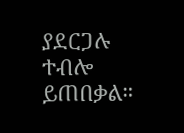ያደርጋሉ ተብሎ ይጠበቃል።